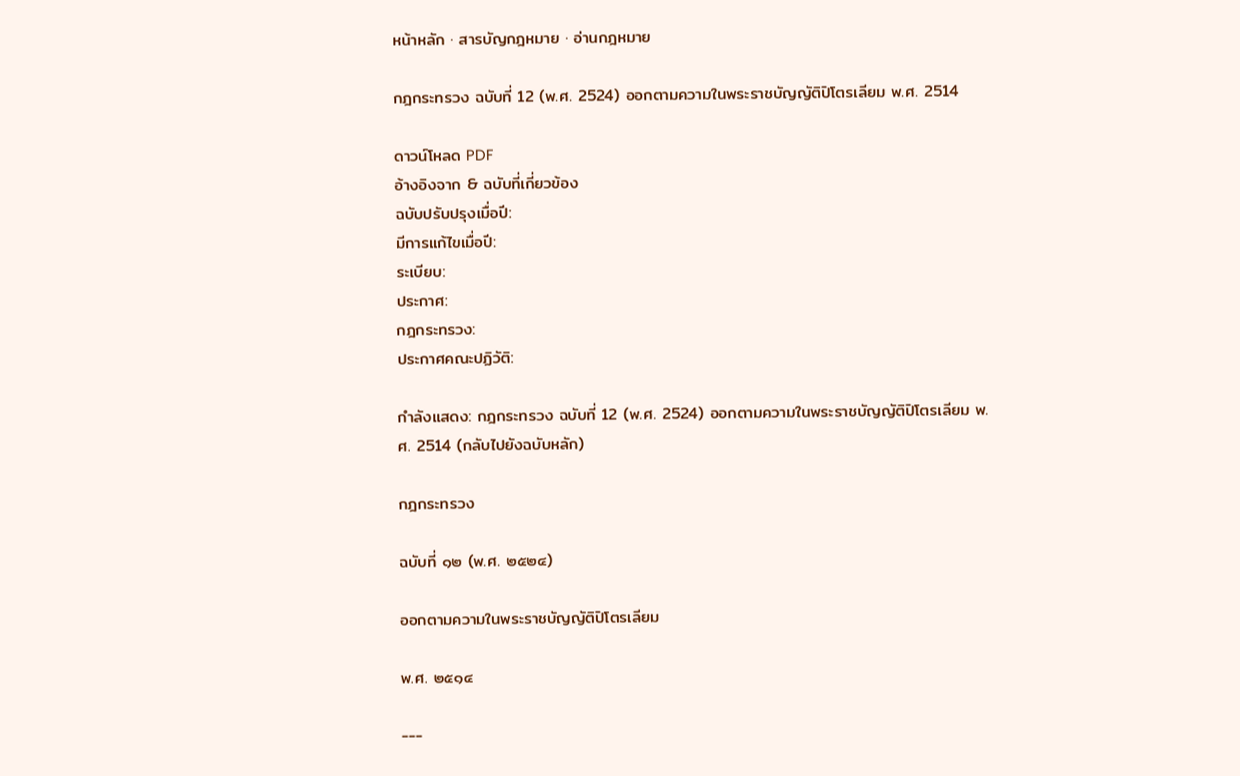หน้าหลัก · สารบัญกฎหมาย · อ่านกฎหมาย

กฎกระทรวง ฉบับที่ 12 (พ.ศ. 2524) ออกตามความในพระราชบัญญัติปิโตรเลียม พ.ศ. 2514

ดาวน์โหลด PDF
อ้างอิงจาก & ฉบับที่เกี่ยวข้อง
ฉบับปรับปรุงเมื่อปี:
มีการแก้ไขเมื่อปี:
ระเบียบ:
ประกาศ:
กฎกระทรวง:
ประกาศคณะปฏิวัติ:

กำลังแสดง: กฎกระทรวง ฉบับที่ 12 (พ.ศ. 2524) ออกตามความในพระราชบัญญัติปิโตรเลียม พ.ศ. 2514 (กลับไปยังฉบับหลัก)

กฎกระทรวง

ฉบับที่ ๑๒ (พ.ศ. ๒๕๒๔)

ออกตามความในพระราชบัญญัติปิโตรเลียม

พ.ศ. ๒๕๑๔

---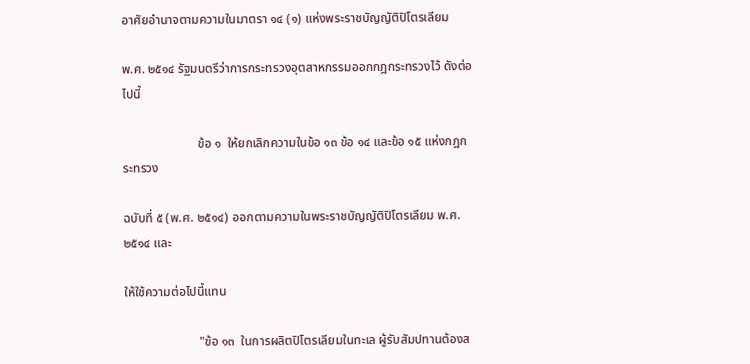อาศัยอำนาจตามความในมาตรา ๑๔ (๑) แห่งพระราชบัญญัติปิโตรเลียม

พ.ศ. ๒๕๑๔ รัฐมนตรีว่าการกระทรวงอุตสาหกรรมออกกฎกระทรวงไว้ ดังต่อไปนี้

                        ข้อ ๑  ให้ยกเลิกความในข้อ ๑๓ ข้อ ๑๔ และข้อ ๑๕ แห่งกฎกระทรวง

ฉบับที่ ๕ (พ.ศ. ๒๕๑๔) ออกตามความในพระราชบัญญัติปิโตรเลียม พ.ศ. ๒๕๑๔ และ

ให้ใช้ความต่อไปนี้แทน

                        "ข้อ ๑๓  ในการผลิตปิโตรเลียมในทะเล ผู้รับสัมปทานต้องส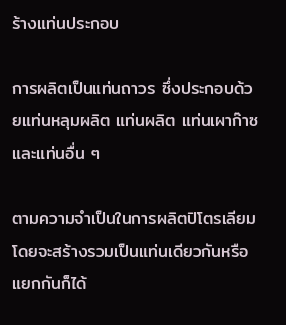ร้างแท่นประกอบ

การผลิตเป็นแท่นถาวร ซึ่งประกอบด้วยแท่นหลุมผลิต แท่นผลิต แท่นเผาก๊าซ และแท่นอื่น ๆ

ตามความจำเป็นในการผลิตปิโตรเลียมโดยจะสร้างรวมเป็นแท่นเดียวกันหรือแยกกันก็ได้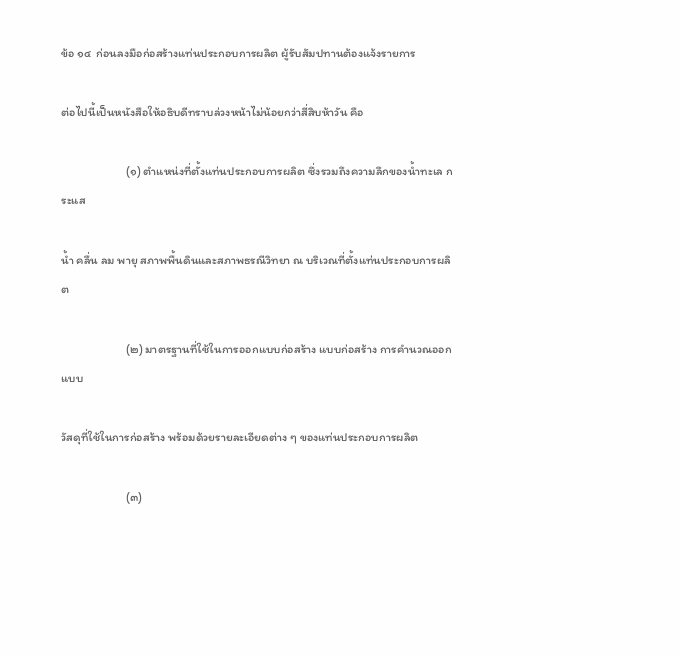ข้อ ๑๔  ก่อนลงมือก่อสร้างแท่นประกอบการผลิต ผู้รับสัมปทานต้องแจ้งรายการ

ต่อไปนี้เป็นหนังสือให้อธิบดีทราบล่วงหน้าไม่น้อยกว่าสี่สิบห้าวัน คือ

                        (๑) ตำแหน่งที่ตั้งแท่นประกอบการผลิต ซึ่งรวมถึงความลึกของน้ำทะเล กระแส

น้ำ คลื่น ลม พายุ สภาพพื้นดินและสภาพธรณีวิทยา ณ บริเวณที่ตั้งแท่นประกอบการผลิต

                        (๒) มาตรฐานที่ใช้ในการออกแบบก่อสร้าง แบบก่อสร้าง การคำนวณออกแบบ

วัสดุที่ใช้ในการก่อสร้าง พร้อมด้วยรายละเอียดต่าง ๆ ของแท่นประกอบการผลิต

                        (๓)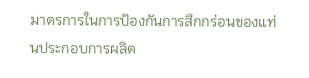มาตรการในการป้องกันการสึกกร่อนของแท่นประกอบการผลิต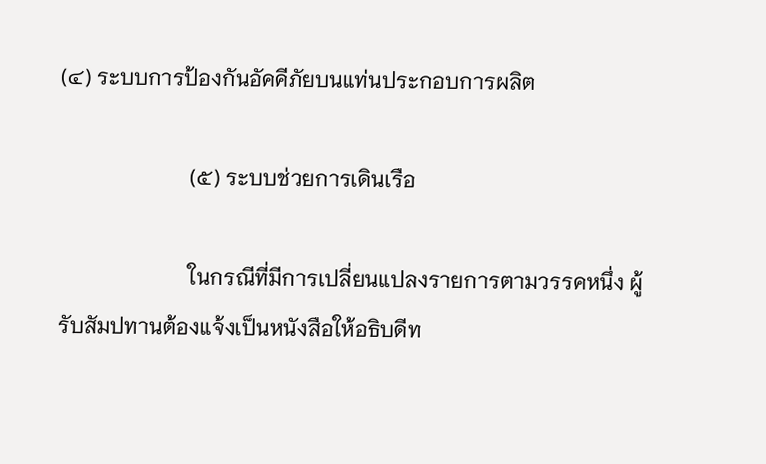(๔) ระบบการป้องกันอัคคีภัยบนแท่นประกอบการผลิต

                        (๕) ระบบช่วยการเดินเรือ

                        ในกรณีที่มีการเปลี่ยนแปลงรายการตามวรรคหนึ่ง ผู้รับสัมปทานต้องแจ้งเป็นหนังสือให้อธิบดีท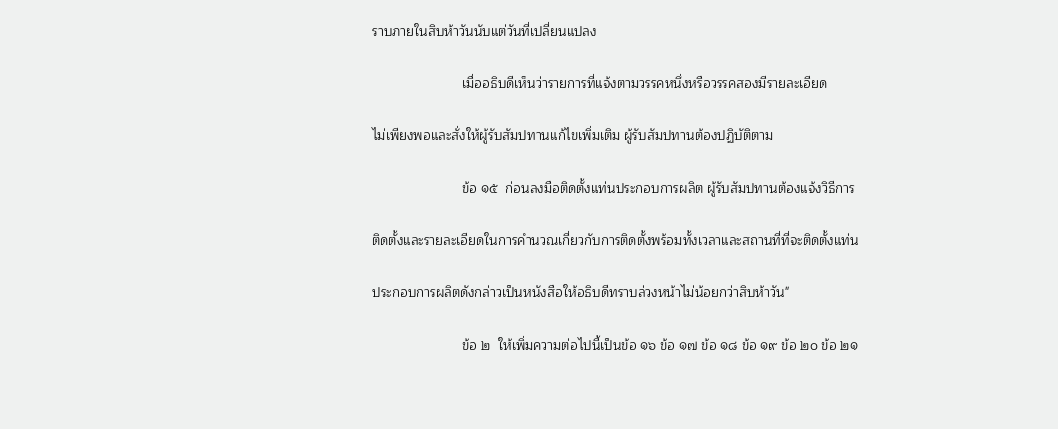ราบภายในสิบห้าวันนับแต่วันที่เปลี่ยนแปลง

                        เมื่ออธิบดีเห็นว่ารายการที่แจ้งตามวรรคหนึ่งหรือวรรคสองมีรายละเอียด

ไม่เพียงพอและสั่งให้ผู้รับสัมปทานแก้ไขเพิ่มเติม ผู้รับสัมปทานต้องปฏิบัติตาม

                        ข้อ ๑๕  ก่อนลงมือติดตั้งแท่นประกอบการผลิต ผู้รับสัมปทานต้องแจ้งวิธีการ

ติดตั้งและรายละเอียดในการคำนวณเกี่ยวกับการติดตั้งพร้อมทั้งเวลาและสถานที่ที่จะติดตั้งแท่น

ประกอบการผลิตดังกล่าวเป็นหนังสือให้อธิบดีทราบล่วงหน้าไม่น้อยกว่าสิบห้าวัน"

                        ข้อ ๒  ให้เพิ่มความต่อไปนี้เป็นข้อ ๑๖ ข้อ ๑๗ ข้อ ๑๘ ข้อ ๑๙ ข้อ ๒๐ ข้อ ๒๑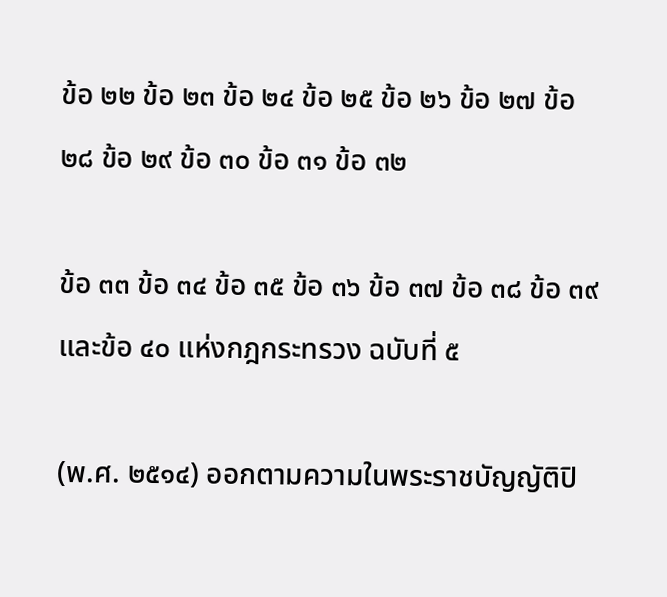ข้อ ๒๒ ข้อ ๒๓ ข้อ ๒๔ ข้อ ๒๕ ข้อ ๒๖ ข้อ ๒๗ ข้อ ๒๘ ข้อ ๒๙ ข้อ ๓๐ ข้อ ๓๑ ข้อ ๓๒

ข้อ ๓๓ ข้อ ๓๔ ข้อ ๓๕ ข้อ ๓๖ ข้อ ๓๗ ข้อ ๓๘ ข้อ ๓๙ และข้อ ๔๐ แห่งกฎกระทรวง ฉบับที่ ๕

(พ.ศ. ๒๕๑๔) ออกตามความในพระราชบัญญัติปิ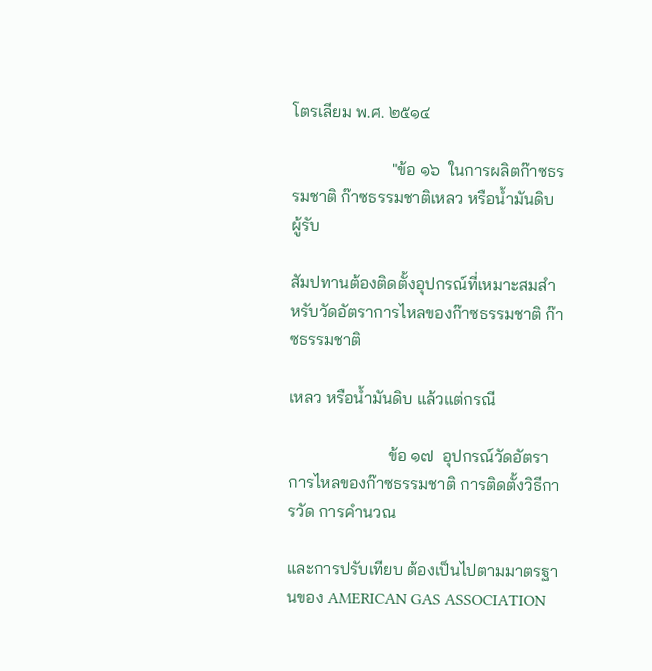โตรเลียม พ.ศ. ๒๕๑๔

                        "ข้อ ๑๖  ในการผลิตก๊าซธรรมชาติ ก๊าซธรรมชาติเหลว หรือน้ำมันดิบ ผู้รับ

สัมปทานต้องติดตั้งอุปกรณ์ที่เหมาะสมสำหรับวัดอัตราการไหลของก๊าซธรรมชาติ ก๊าซธรรมชาติ

เหลว หรือน้ำมันดิบ แล้วแต่กรณี

                        ข้อ ๑๗  อุปกรณ์วัดอัตราการไหลของก๊าซธรรมชาติ การติดตั้งวิธีการวัด การคำนวณ

และการปรับเทียบ ต้องเป็นไปตามมาตรฐานของ AMERICAN GAS ASSOCIATION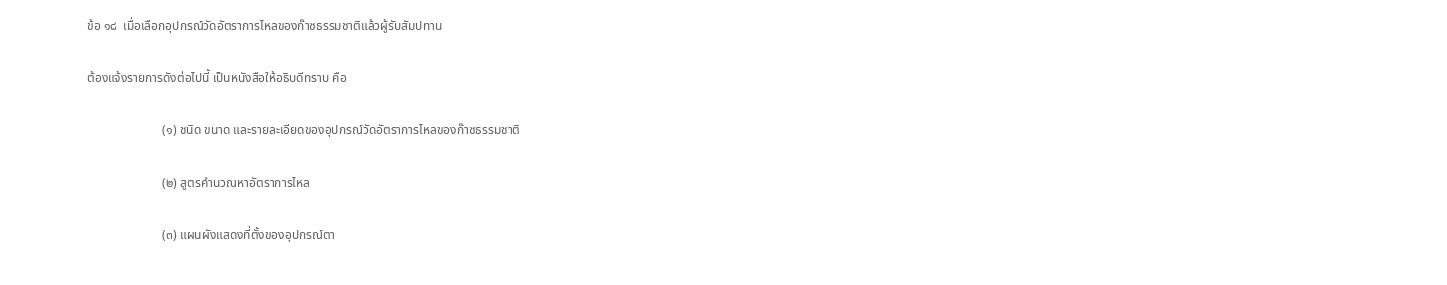ข้อ ๑๘  เมื่อเลือกอุปกรณ์วัดอัตราการไหลของก๊าซธรรมชาติแล้วผู้รับสัมปทาน

ต้องแจ้งรายการดังต่อไปนี้ เป็นหนังสือให้อธิบดีทราบ คือ

                        (๑) ชนิด ขนาด และรายละเอียดของอุปกรณ์วัดอัตราการไหลของก๊าซธรรมชาติ

                        (๒) สูตรคำนวณหาอัตราการไหล

                        (๓) แผนผังแสดงที่ตั้งของอุปกรณ์ตา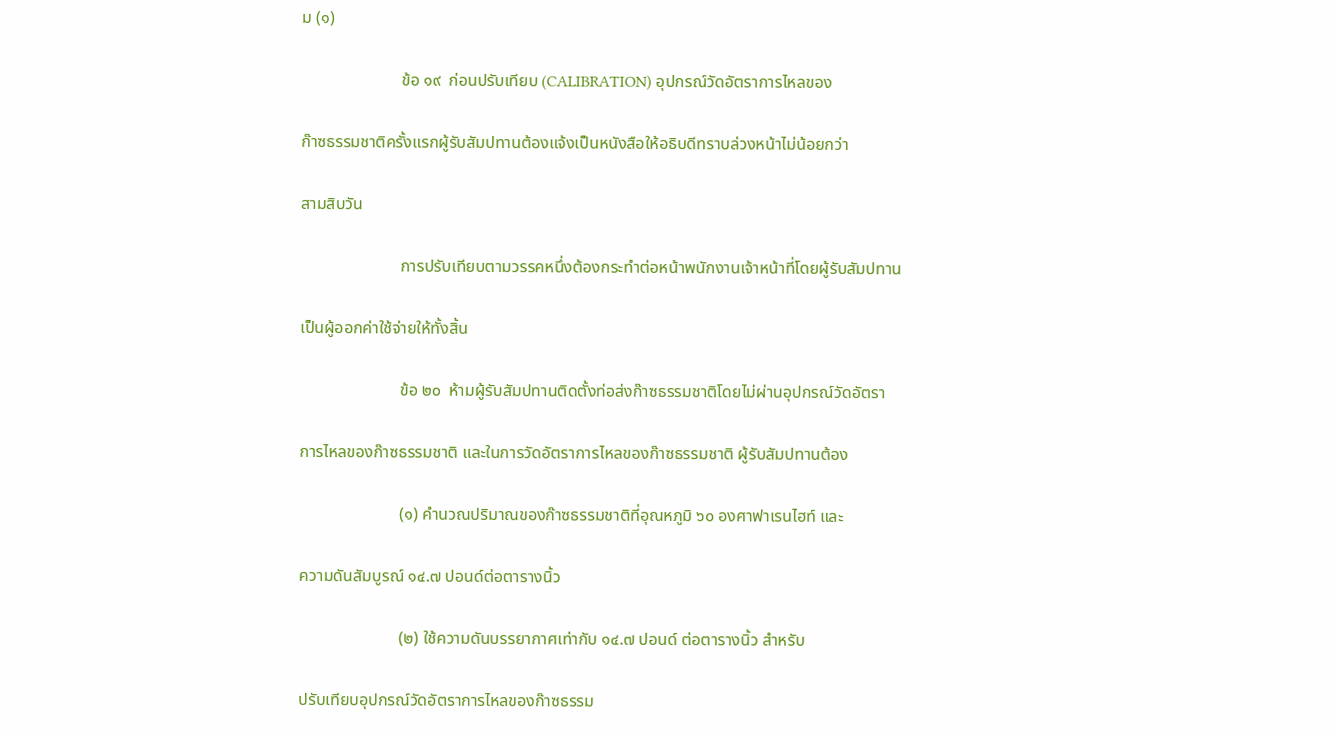ม (๑)

                        ข้อ ๑๙  ก่อนปรับเทียบ (CALIBRATION) อุปกรณ์วัดอัตราการไหลของ

ก๊าซธรรมชาติครั้งแรกผู้รับสัมปทานต้องแจ้งเป็นหนังสือให้อธิบดีทราบล่วงหน้าไม่น้อยกว่า

สามสิบวัน

                        การปรับเทียบตามวรรคหนึ่งต้องกระทำต่อหน้าพนักงานเจ้าหน้าที่โดยผู้รับสัมปทาน

เป็นผู้ออกค่าใช้จ่ายให้ทั้งสิ้น

                        ข้อ ๒๐  ห้ามผู้รับสัมปทานติดตั้งท่อส่งก๊าซธรรมชาติโดยไม่ผ่านอุปกรณ์วัดอัตรา

การไหลของก๊าซธรรมชาติ และในการวัดอัตราการไหลของก๊าซธรรมชาติ ผู้รับสัมปทานต้อง

                        (๑) คำนวณปริมาณของก๊าซธรรมชาติที่อุณหภูมิ ๖๐ องศาฟาเรนไฮท์ และ

ความดันสัมบูรณ์ ๑๔.๗ ปอนด์ต่อตารางนิ้ว

                        (๒) ใช้ความดันบรรยากาศเท่ากับ ๑๔.๗ ปอนด์ ต่อตารางนิ้ว สำหรับ

ปรับเทียบอุปกรณ์วัดอัตราการไหลของก๊าซธรรม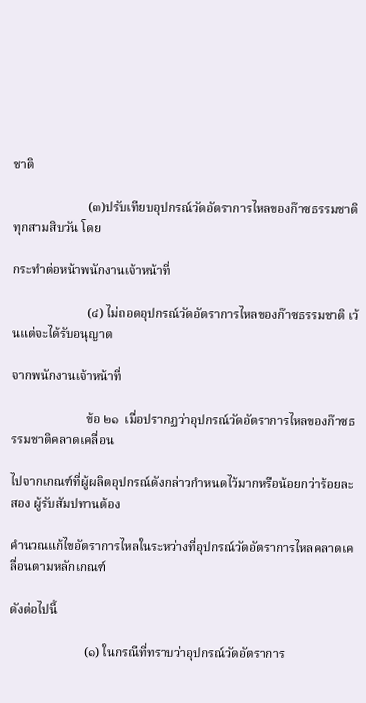ชาติ

                        (๓)ปรับเทียบอุปกรณ์วัดอัตราการไหลของก๊าซธรรมชาติทุกสามสิบวัน โดย

กระทำต่อหน้าพนักงานเจ้าหน้าที่

                        (๔) ไม่ถอดอุปกรณ์วัดอัตราการไหลของก๊าซธรรมชาติ เว้นแต่จะได้รับอนุญาต

จากพนักงานเจ้าหน้าที่

                        ข้อ ๒๑  เมื่อปรากฏว่าอุปกรณ์วัดอัตราการไหลของก๊าซธรรมชาติคลาดเคลื่อน

ไปจากเกณฑ์ที่ผู้ผลิตอุปกรณ์ดังกล่าวกำหนดไว้มากหรือน้อยกว่าร้อยละสอง ผู้รับสัมปทานต้อง

คำนวณแก้ไขอัตราการไหลในระหว่างที่อุปกรณ์วัดอัตราการไหลคลาดเคลื่อนตามหลักเกณฑ์

ดังต่อไปนี้

                        (๑) ในกรณีที่ทราบว่าอุปกรณ์วัดอัตราการ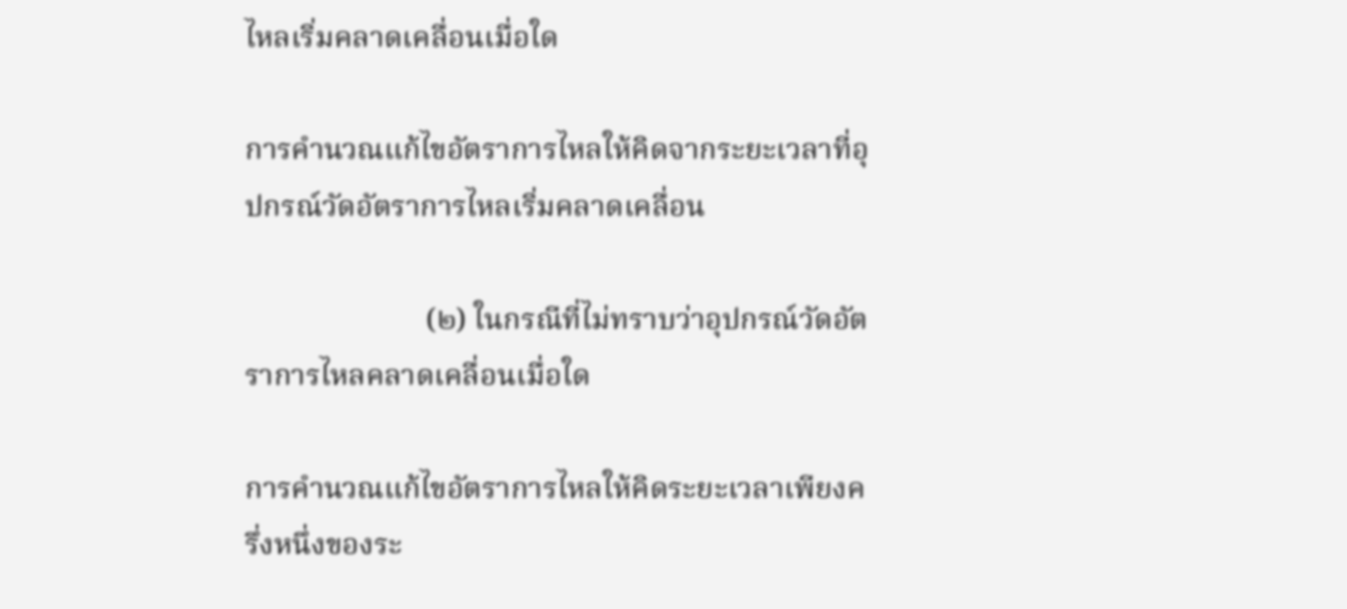ไหลเริ่มคลาดเคลื่อนเมื่อใด

การคำนวณแก้ไขอัตราการไหลให้คิดจากระยะเวลาที่อุปกรณ์วัดอัตราการไหลเริ่มคลาดเคลื่อน

                        (๒) ในกรณีที่ไม่ทราบว่าอุปกรณ์วัดอัตราการไหลคลาดเคลื่อนเมื่อใด

การคำนวณแก้ไขอัตราการไหลให้คิดระยะเวลาเพียงครึ่งหนึ่งของระ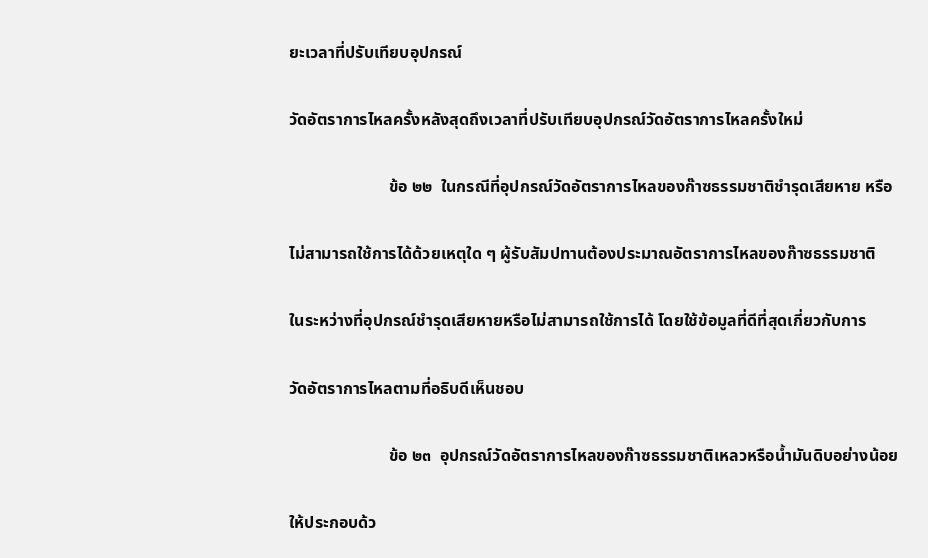ยะเวลาที่ปรับเทียบอุปกรณ์

วัดอัตราการไหลครั้งหลังสุดถึงเวลาที่ปรับเทียบอุปกรณ์วัดอัตราการไหลครั้งใหม่

                        ข้อ ๒๒  ในกรณีที่อุปกรณ์วัดอัตราการไหลของก๊าซธรรมชาติชำรุดเสียหาย หรือ

ไม่สามารถใช้การได้ด้วยเหตุใด ๆ ผู้รับสัมปทานต้องประมาณอัตราการไหลของก๊าซธรรมชาติ

ในระหว่างที่อุปกรณ์ชำรุดเสียหายหรือไม่สามารถใช้การได้ โดยใช้ข้อมูลที่ดีที่สุดเกี่ยวกับการ

วัดอัตราการไหลตามที่อธิบดีเห็นชอบ

                        ข้อ ๒๓  อุปกรณ์วัดอัตราการไหลของก๊าซธรรมชาติเหลวหรือน้ำมันดิบอย่างน้อย

ให้ประกอบด้ว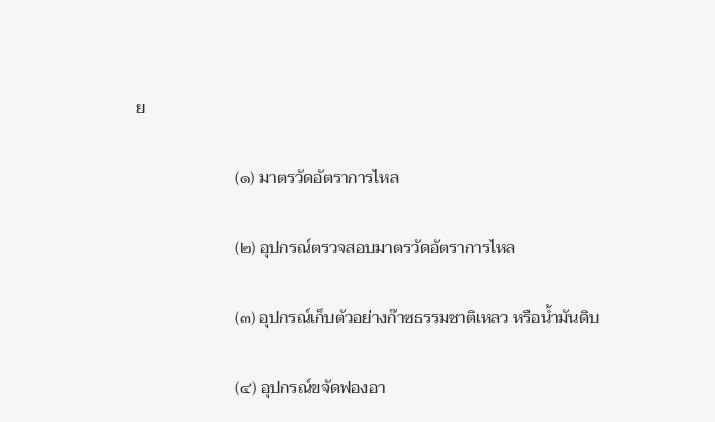ย

                        (๑) มาตรวัดอัตราการไหล

                        (๒) อุปกรณ์ตรวจสอบมาตรวัดอัตราการไหล

                        (๓) อุปกรณ์เก็บตัวอย่างก๊าซธรรมชาติเหลว หรือน้ำมันดิบ

                        (๔) อุปกรณ์ขจัดฟองอา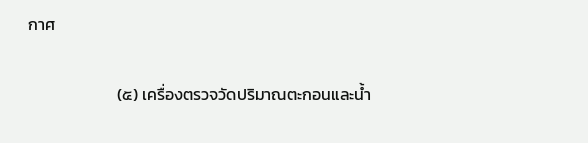กาศ

                        (๕) เครื่องตรวจวัดปริมาณตะกอนและน้ำ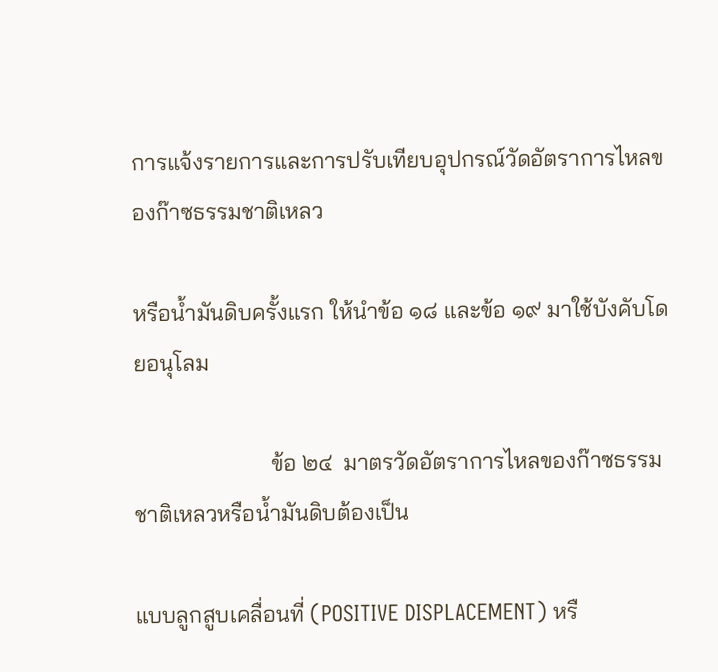การแจ้งรายการและการปรับเทียบอุปกรณ์วัดอัตราการไหลของก๊าซธรรมชาติเหลว

หรือน้ำมันดิบครั้งแรก ให้นำข้อ ๑๘ และข้อ ๑๙ มาใช้บังคับโดยอนุโลม

                        ข้อ ๒๔  มาตรวัดอัตราการไหลของก๊าซธรรมชาติเหลวหรือน้ำมันดิบต้องเป็น

แบบลูกสูบเคลื่อนที่ (POSITIVE DISPLACEMENT) หรื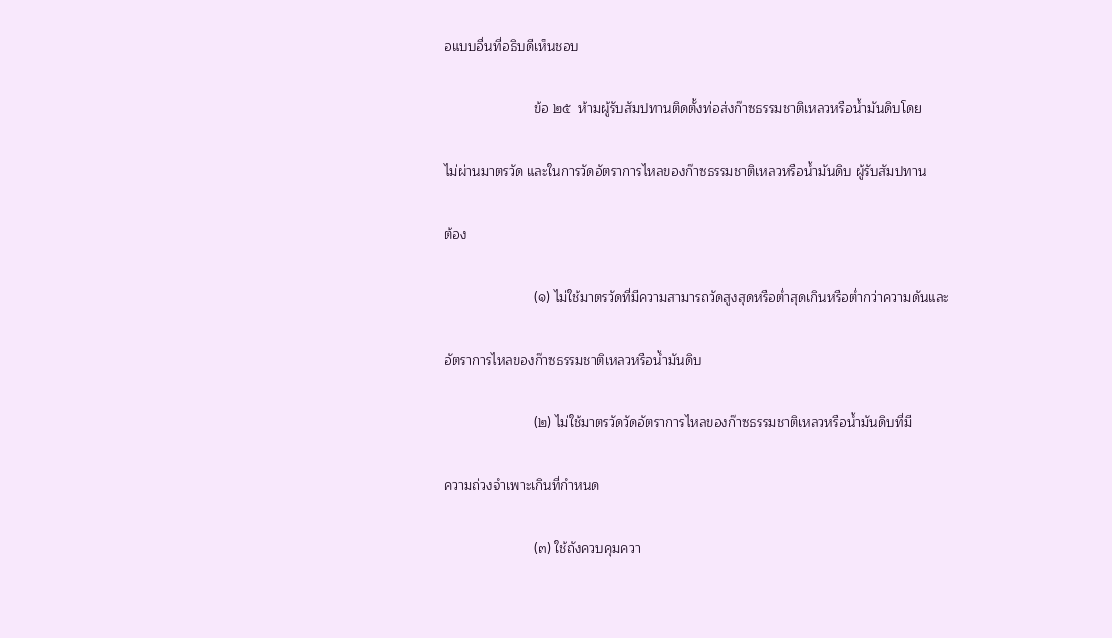อแบบอื่นที่อธิบดีเห็นชอบ

                        ข้อ ๒๕  ห้ามผู้รับสัมปทานติดตั้งท่อส่งก๊าซธรรมชาติเหลวหรือน้ำมันดิบโดย

ไม่ผ่านมาตรวัด และในการวัดอัตราการไหลของก๊าซธรรมชาติเหลวหรือน้ำมันดิบ ผู้รับสัมปทาน

ต้อง

                        (๑) ไม่ใช้มาตรวัดที่มีความสามารถวัดสูงสุดหรือต่ำสุดเกินหรือต่ำกว่าความดันและ

อัตราการไหลของก๊าซธรรมชาติเหลวหรือน้ำมันดิบ

                        (๒) ไม่ใช้มาตรวัดวัดอัตราการไหลของก๊าซธรรมชาติเหลวหรือน้ำมันดิบที่มี

ความถ่วงจำเพาะเกินที่กำหนด

                        (๓) ใช้ถังควบคุมควา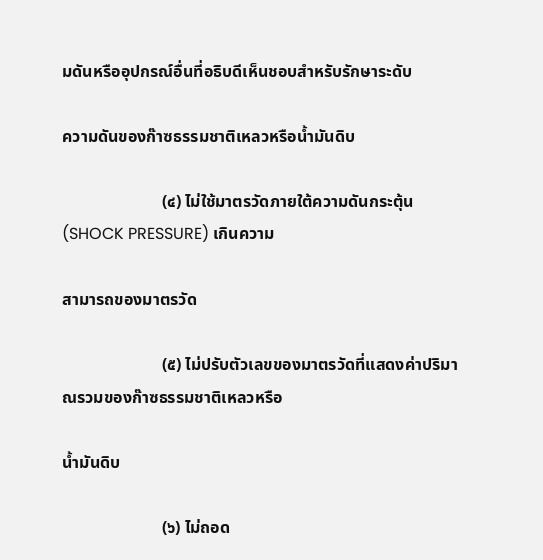มดันหรืออุปกรณ์อื่นที่อธิบดีเห็นชอบสำหรับรักษาระดับ

ความดันของก๊าซธรรมชาติเหลวหรือน้ำมันดิบ

                        (๔) ไม่ใช้มาตรวัดภายใต้ความดันกระตุ้น (SHOCK PRESSURE) เกินความ

สามารถของมาตรวัด

                        (๕) ไม่ปรับตัวเลขของมาตรวัดที่แสดงค่าปริมาณรวมของก๊าซธรรมชาติเหลวหรือ

น้ำมันดิบ

                        (๖) ไม่ถอด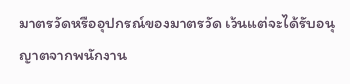มาตรวัดหรืออุปกรณ์ของมาตรวัด เว้นแต่จะได้รับอนุญาตจากพนักงาน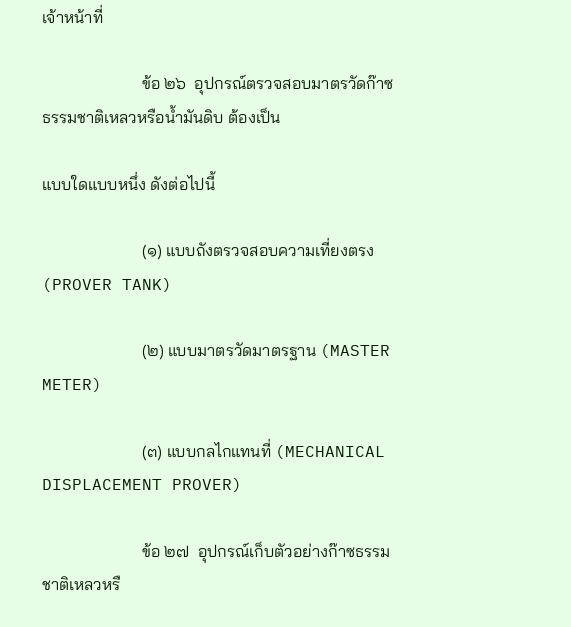เจ้าหน้าที่

                        ข้อ ๒๖  อุปกรณ์ตรวจสอบมาตรวัดก๊าซธรรมชาติเหลวหรือน้ำมันดิบ ต้องเป็น

แบบใดแบบหนึ่ง ดังต่อไปนี้

                        (๑) แบบถังตรวจสอบความเที่ยงตรง (PROVER TANK)

                        (๒) แบบมาตรวัดมาตรฐาน (MASTER METER)

                        (๓) แบบกลไกแทนที่ (MECHANICAL DISPLACEMENT PROVER)

                        ข้อ ๒๗  อุปกรณ์เก็บตัวอย่างก๊าซธรรมชาติเหลวหรื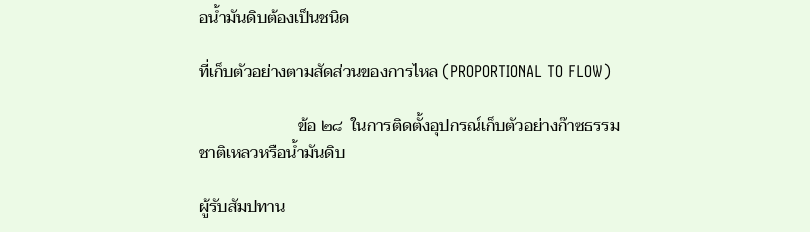อน้ำมันดิบต้องเป็นชนิด

ที่เก็บตัวอย่างตามสัดส่วนของการไหล (PROPORTIONAL TO FLOW)

                        ข้อ ๒๘  ในการติดตั้งอุปกรณ์เก็บตัวอย่างก๊าซธรรมชาติเหลวหรือน้ำมันดิบ

ผู้รับสัมปทาน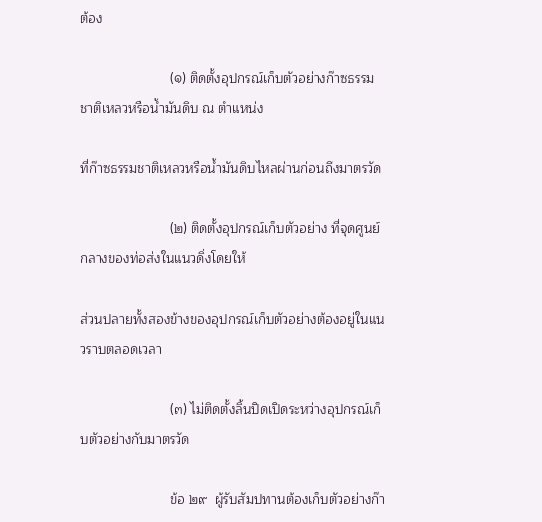ต้อง

                        (๑) ติดตั้งอุปกรณ์เก็บตัวอย่างก๊าซธรรมชาติเหลวหรือน้ำมันดิบ ณ ตำแหน่ง

ที่ก๊าซธรรมชาติเหลวหรือน้ำมันดิบไหลผ่านก่อนถึงมาตรวัด

                        (๒) ติดตั้งอุปกรณ์เก็บตัวอย่าง ที่จุดศูนย์กลางของท่อส่งในแนวดิ่งโดยให้

ส่วนปลายทั้งสองข้างของอุปกรณ์เก็บตัวอย่างต้องอยู่ในแนวราบตลอดเวลา

                        (๓) ไม่ติดตั้งลิ้นปิดเปิดระหว่างอุปกรณ์เก็บตัวอย่างกับมาตรวัด

                        ข้อ ๒๙  ผู้รับสัมปทานต้องเก็บตัวอย่างก๊า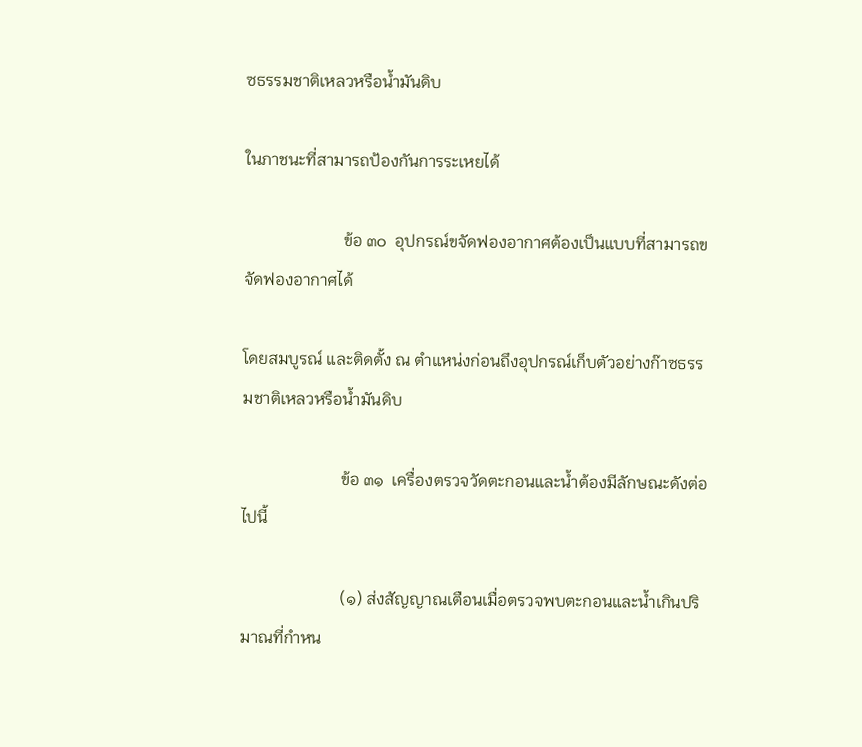ซธรรมชาติเหลวหรือน้ำมันดิบ

ในภาชนะที่สามารถป้องกันการระเหยได้

                        ข้อ ๓๐  อุปกรณ์ขจัดฟองอากาศต้องเป็นแบบที่สามารถขจัดฟองอากาศได้

โดยสมบูรณ์ และติดตั้ง ณ ตำแหน่งก่อนถึงอุปกรณ์เก็บตัวอย่างก๊าซธรรมชาติเหลวหรือน้ำมันดิบ

                        ข้อ ๓๑  เครื่องตรวจวัดตะกอนและน้ำต้องมีลักษณะดังต่อไปนี้

                        (๑) ส่งสัญญาณเตือนเมื่อตรวจพบตะกอนและน้ำเกินปริมาณที่กำหน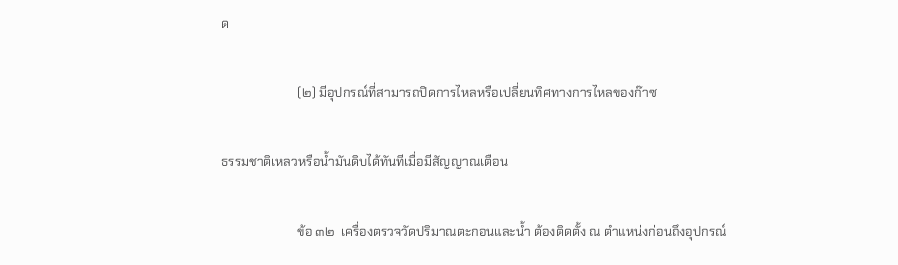ด

                        (๒) มีอุปกรณ์ที่สามารถปิดการไหลหรือเปลี่ยนทิศทางการไหลของก๊าซ

ธรรมชาติเหลวหรือน้ำมันดิบได้ทันทีเมื่อมีสัญญาณเตือน

                        ข้อ ๓๒  เครื่องตรวจวัดปริมาณตะกอนและน้ำ ต้องติดตั้ง ณ ตำแหน่งก่อนถึงอุปกรณ์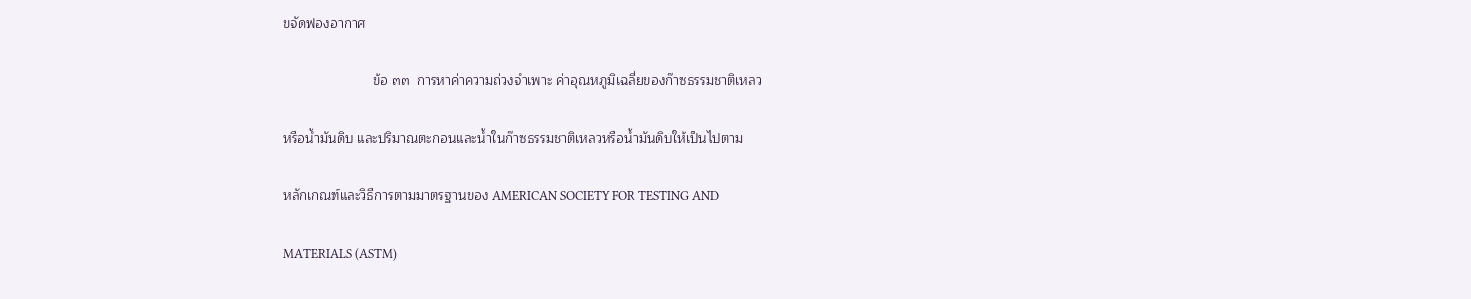ขจัดฟองอากาศ

                        ข้อ ๓๓  การหาค่าความถ่วงจำเพาะ ค่าอุณหภูมิเฉลี่ยของก๊าซธรรมชาติเหลว

หรือน้ำมันดิบ และปริมาณตะกอนและน้ำในก๊าซธรรมชาติเหลวหรือน้ำมันดิบให้เป็นไปตาม

หลักเกณฑ์และวิธีการตามมาตรฐานของ AMERICAN SOCIETY FOR TESTING AND

MATERIALS (ASTM)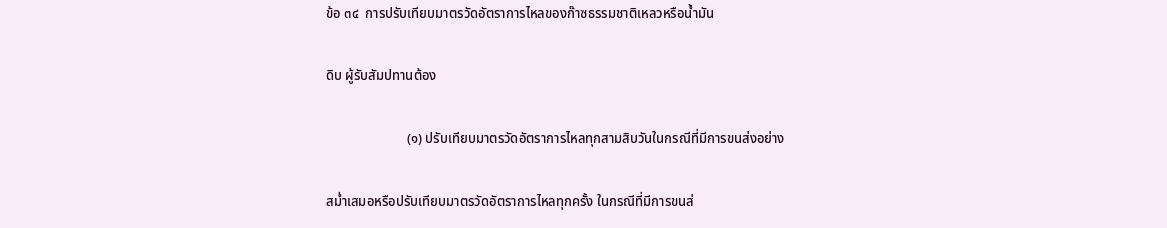ข้อ ๓๔  การปรับเทียบมาตรวัดอัตราการไหลของก๊าซธรรมชาติเหลวหรือน้ำมัน

ดิบ ผู้รับสัมปทานต้อง

                        (๑) ปรับเทียบมาตรวัดอัตราการไหลทุกสามสิบวันในกรณีที่มีการขนส่งอย่าง

สม่ำเสมอหรือปรับเทียบมาตรวัดอัตราการไหลทุกครั้ง ในกรณีที่มีการขนส่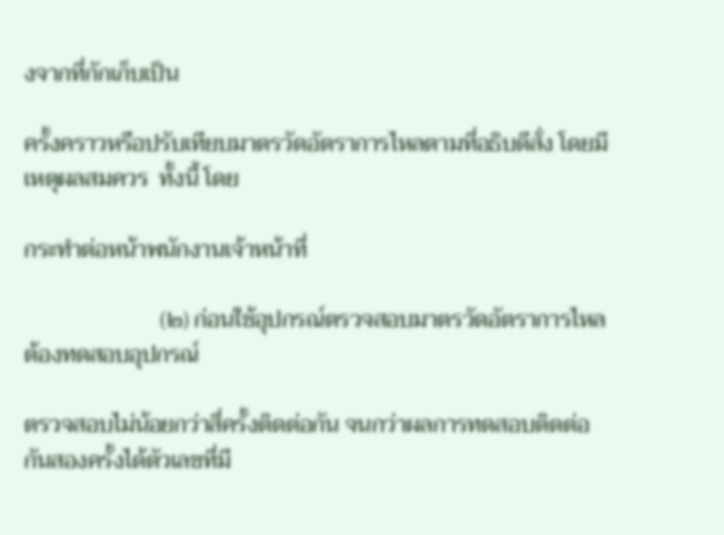งจากที่กักเก็บเป็น

ครั้งคราวหรือปรับเทียบมาตรวัดอัตราการไหลตามที่อธิบดีสั่ง โดยมีเหตุผลสมควร  ทั้งนี้ โดย

กระทำต่อหน้าพนักงานเจ้าหน้าที่

                        (๒) ก่อนใช้อุปกรณ์ตรวจสอบมาตรวัดอัตราการไหลต้องทดสอบอุปกรณ์

ตรวจสอบไม่น้อยกว่าสี่ครั้งติดต่อกัน จนกว่าผลการทดสอบติดต่อกันสองครั้งได้ตัวเลขที่มี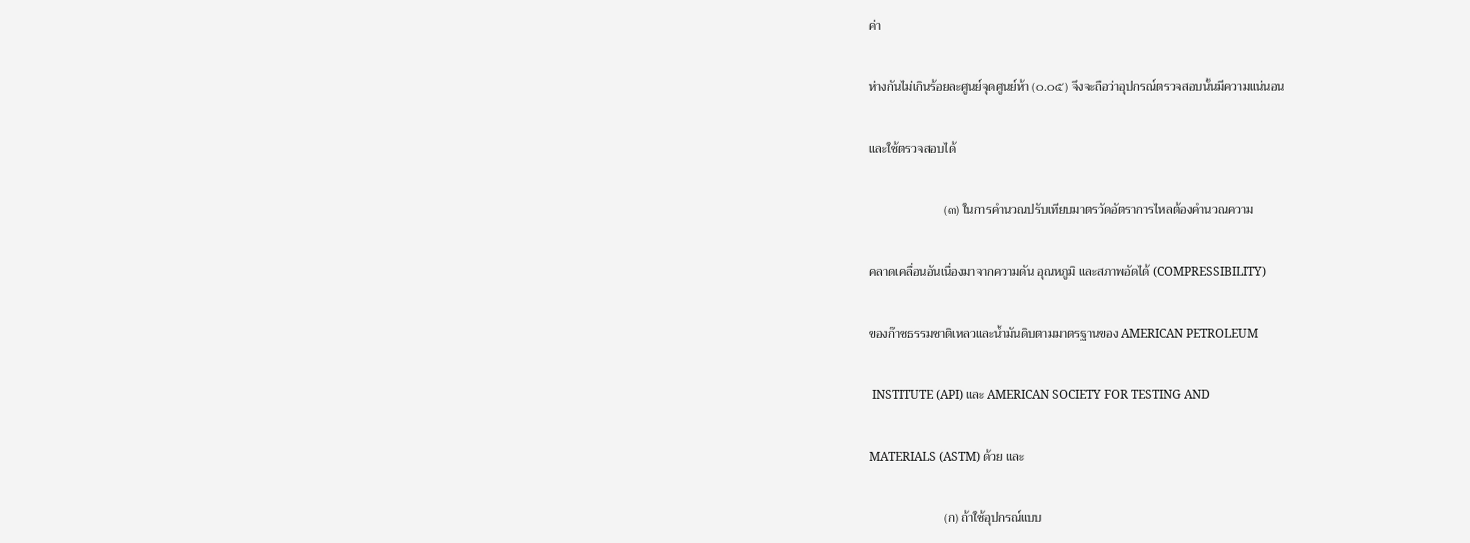ค่า

ห่างกันไม่เกินร้อยละศูนย์จุดศูนย์ห้า (๐.๐๕) จึงจะถือว่าอุปกรณ์ตรวจสอบนั้นมีความแน่นอน

และใช้ตรวจสอบได้

                        (๓) ในการคำนวณปรับเทียบมาตรวัดอัตราการไหลต้องคำนวณความ

คลาดเคลื่อนอันเนื่องมาจากความดัน อุณหภูมิ และสภาพอัดได้ (COMPRESSIBILITY)

ของก๊าซธรรมชาติเหลวและน้ำมันดิบตามมาตรฐานของ AMERICAN PETROLEUM

 INSTITUTE (API) และ AMERICAN SOCIETY FOR TESTING AND

MATERIALS (ASTM) ด้วย และ

                        (ก) ถ้าใช้อุปกรณ์แบบ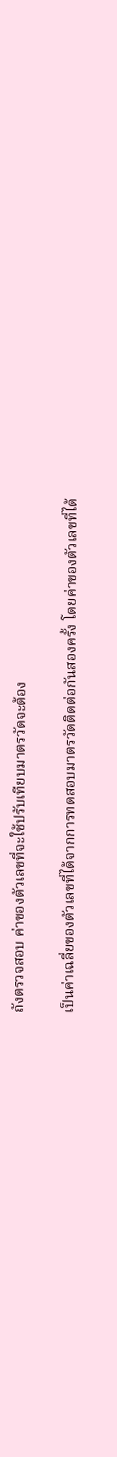ถังตรวจสอบ ค่าของตัวเลขที่จะใช้ปรับเทียบมาตรวัดจะต้อง

เป็นค่าเฉลี่ยของตัวเลขที่ได้จากการทดสอบมาตรวัดติดต่อกันสองครั้ง โดยค่าของตัวเลขที่ได้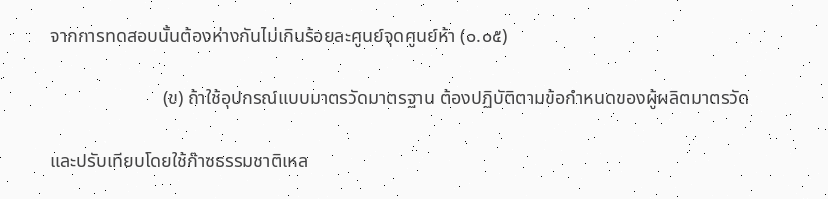จากการทดสอบนั้นต้องห่างกันไม่เกินร้อยละศูนย์จุดศูนย์ห้า (๐.๐๕)

                        (ข) ถ้าใช้อุปกรณ์แบบมาตรวัดมาตรฐาน ต้องปฏิบัติตามข้อกำหนดของผู้ผลิตมาตรวัด

และปรับเทียบโดยใช้ก๊าซธรรมชาติเหล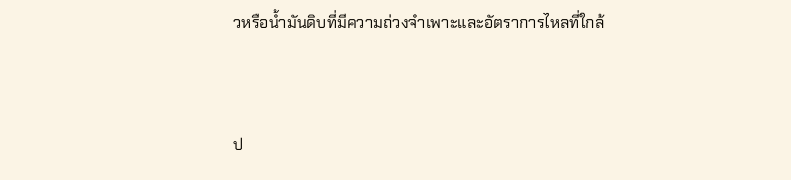วหรือน้ำมันดิบที่มีความถ่วงจำเพาะและอัตราการไหลที่ใกล้



ป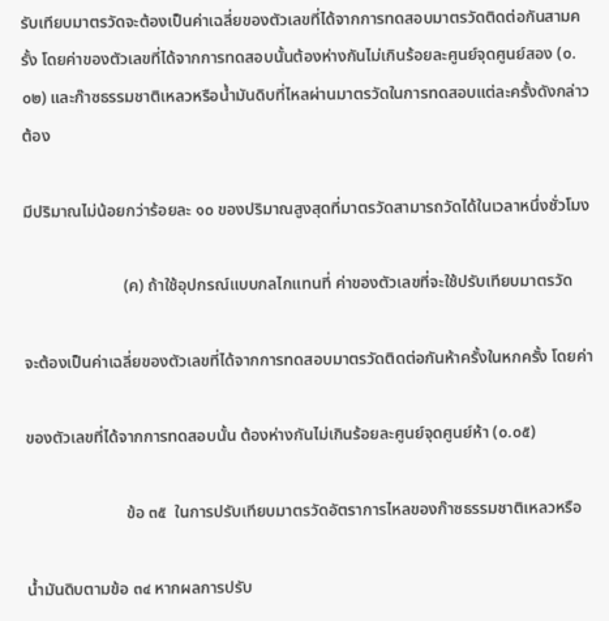รับเทียบมาตรวัดจะต้องเป็นค่าเฉลี่ยของตัวเลขที่ได้จากการทดสอบมาตรวัดติดต่อกันสามครั้ง โดยค่าของตัวเลขที่ได้จากการทดสอบนั้นต้องห่างกันไม่เกินร้อยละศูนย์จุดศูนย์สอง (๐.๐๒) และก๊าซธรรมชาติเหลวหรือน้ำมันดิบที่ไหลผ่านมาตรวัดในการทดสอบแต่ละครั้งดังกล่าวต้อง

มีปริมาณไม่น้อยกว่าร้อยละ ๑๐ ของปริมาณสูงสุดที่มาตรวัดสามารถวัดได้ในเวลาหนึ่งชั่วโมง

                        (ค) ถ้าใช้อุปกรณ์แบบกลไกแทนที่ ค่าของตัวเลขที่จะใช้ปรับเทียบมาตรวัด

จะต้องเป็นค่าเฉลี่ยของตัวเลขที่ได้จากการทดสอบมาตรวัดติดต่อกันห้าครั้งในหกครั้ง โดยค่า

ของตัวเลขที่ได้จากการทดสอบนั้น ต้องห่างกันไม่เกินร้อยละศูนย์จุดศูนย์ห้า (๐.๐๕)

                        ข้อ ๓๕  ในการปรับเทียบมาตรวัดอัตราการไหลของก๊าซธรรมชาติเหลวหรือ

น้ำมันดิบตามข้อ ๓๔ หากผลการปรับ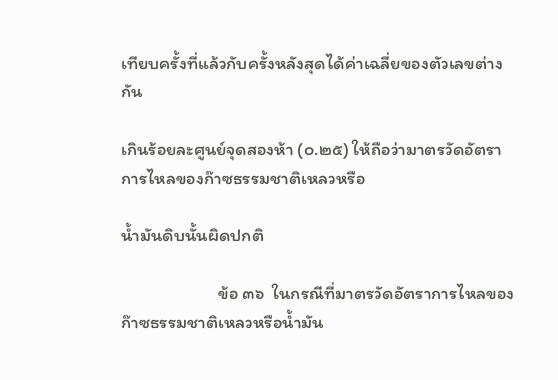เทียบครั้งที่แล้วกับครั้งหลังสุดได้ค่าเฉลี่ยของตัวเลขต่างกัน

เกินร้อยละศูนย์จุดสองห้า (๐.๒๕) ให้ถือว่ามาตรวัดอัตราการไหลของก๊าซธรรมชาติเหลวหรือ

น้ำมันดิบนั้นผิดปกติ

                        ข้อ ๓๖  ในกรณีที่มาตรวัดอัตราการไหลของก๊าซธรรมชาติเหลวหรือน้ำมัน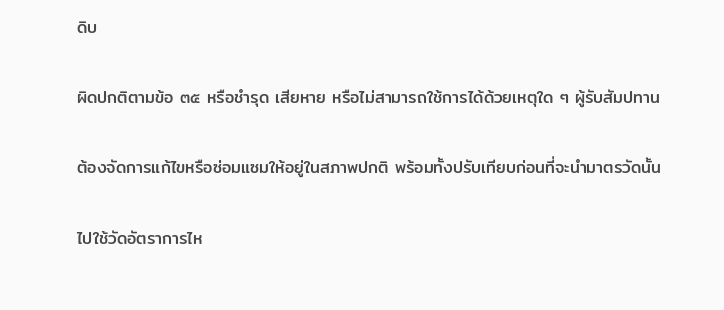ดิบ

ผิดปกติตามข้อ ๓๕ หรือชำรุด เสียหาย หรือไม่สามารถใช้การได้ด้วยเหตุใด ๆ ผู้รับสัมปทาน

ต้องจัดการแก้ไขหรือซ่อมแซมให้อยู่ในสภาพปกติ พร้อมทั้งปรับเทียบก่อนที่จะนำมาตรวัดนั้น

ไปใช้วัดอัตราการไห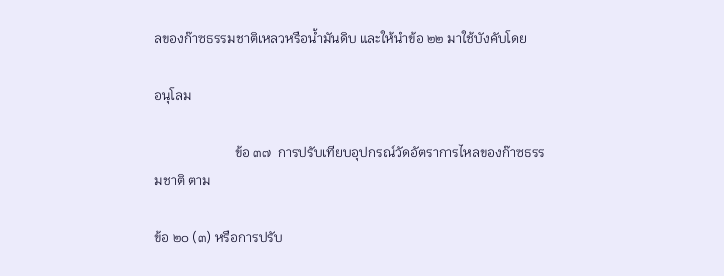ลของก๊าซธรรมชาติเหลวหรือน้ำมันดิบ และให้นำข้อ ๒๒ มาใช้บังคับโดย

อนุโลม

                        ข้อ ๓๗  การปรับเทียบอุปกรณ์วัดอัตราการไหลของก๊าซธรรมชาติ ตาม

ข้อ ๒๐ (๓) หรือการปรับ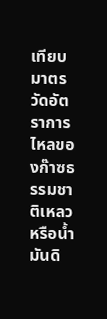เทียบมาตรวัดอัตราการไหลของก๊าซธรรมชาติเหลวหรือน้ำมันดิ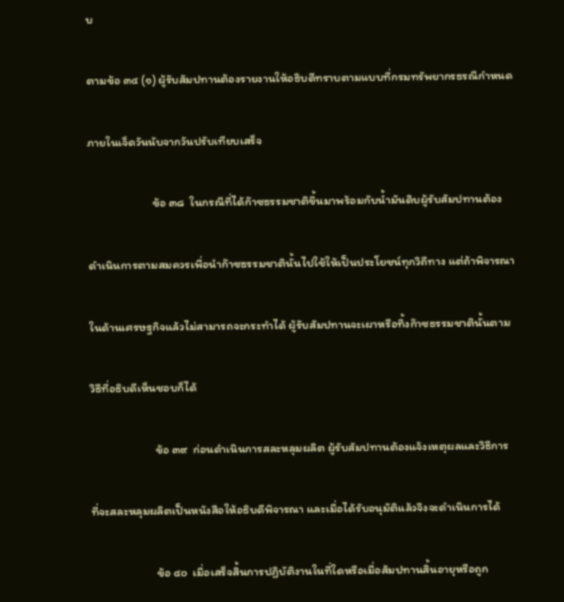บ

ตามข้อ ๓๔ (๑) ผู้รับสัมปทานต้องรายงานให้อธิบดีทราบตามแบบที่กรมทรัพยากรธรณีกำหนด

ภายในเจ็ดวันนับจากวันปรับเทียบเสร็จ

                        ข้อ ๓๘  ในกรณีที่ได้ก๊าซธรรมชาติขึ้นมาพร้อมกับน้ำมันดิบผู้รับสัมปทานต้อง

ดำเนินการตามสมควรเพื่อนำก๊าซธรรมชาตินั้นไปใช้ให้เป็นประโยชน์ทุกวิถีทาง แต่ถ้าพิจารณา

ในด้านเศรษฐกิจแล้วไม่สามารถจะกระทำได้ ผู้รับสัมปทานจะเผาหรือทิ้งก๊าซธรรมชาตินั้นตาม

วิธีที่อธิบดีเห็นชอบก็ได้

                        ข้อ ๓๙  ก่อนดำเนินการสละหลุมผลิต ผู้รับสัมปทานต้องแจ้งเหตุผลและวิธีการ

ที่จะสละหลุมผลิตเป็นหนังสือให้อธิบดีพิจารณา และเมื่อได้รับอนุมัติแล้วจึงจะดำเนินการได้

                        ข้อ ๔๐  เมื่อเสร็จสิ้นการปฏิบัติงานในที่ใดหรือเมื่อสัมปทานสิ้นอายุหรือถูก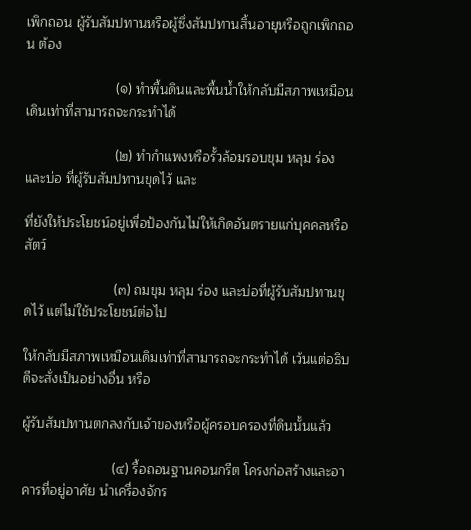เพิกถอน ผู้รับสัมปทานหรือผู้ซึ่งสัมปทานสิ้นอายุหรือถูกเพิกถอน ต้อง

                        (๑) ทำพื้นดินและพื้นน้ำให้กลับมีสภาพเหมือนเดินเท่าที่สามารถจะกระทำได้

                        (๒) ทำกำแพงหรือรั้วล้อมรอบขุม หลุม ร่อง และบ่อ ที่ผู้รับสัมปทานขุดไว้ และ

ที่ยังให้ประโยชน์อยู่เพื่อป้องกันไม่ให้เกิดอันตรายแก่บุคคลหรือสัตว์

                        (๓) ถมขุม หลุม ร่อง และบ่อที่ผู้รับสัมปทานขุดไว้ แต่ไม่ใช้ประโยชน์ต่อไป

ให้กลับมีสภาพเหมือนเดิมเท่าที่สามารถจะกระทำได้ เว้นแต่อธิบดีจะสั่งเป็นอย่างอื่น หรือ

ผู้รับสัมปทานตกลงกับเจ้าของหรือผู้ครอบครองที่ดินนั้นแล้ว

                        (๔) รื้อถอนฐานคอนกรีต โครงก่อสร้างและอาคารที่อยู่อาศัย นำเครื่องจักร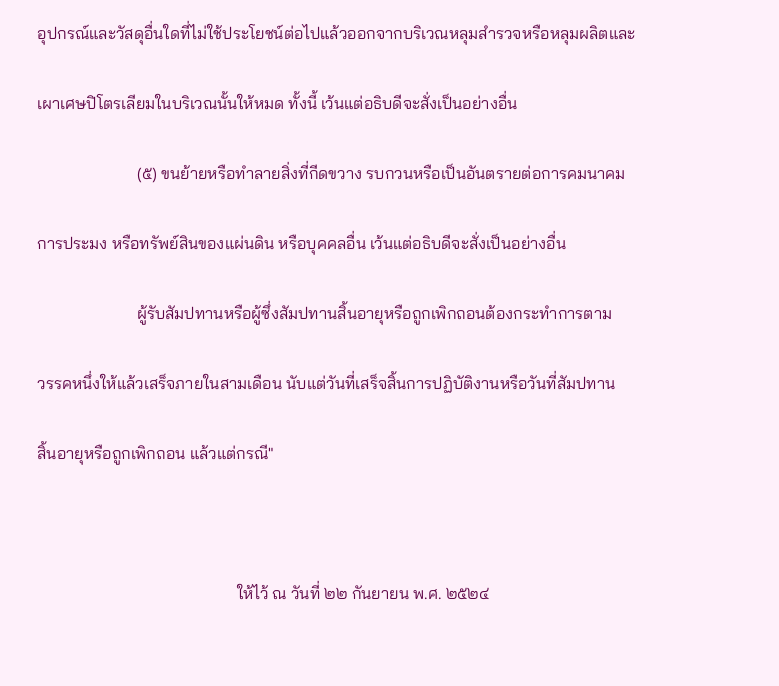อุปกรณ์และวัสดุอื่นใดที่ไม่ใช้ประโยชน์ต่อไปแล้วออกจากบริเวณหลุมสำรวจหรือหลุมผลิตและ

เผาเศษปิโตรเลียมในบริเวณนั้นให้หมด ทั้งนี้ เว้นแต่อธิบดีจะสั่งเป็นอย่างอื่น

                        (๕) ขนย้ายหรือทำลายสิ่งที่กีดขวาง รบกวนหรือเป็นอันตรายต่อการคมนาคม

การประมง หรือทรัพย์สินของแผ่นดิน หรือบุคคลอื่น เว้นแต่อธิบดีจะสั่งเป็นอย่างอื่น

                        ผู้รับสัมปทานหรือผู้ซึ่งสัมปทานสิ้นอายุหรือถูกเพิกถอนต้องกระทำการตาม

วรรคหนึ่งให้แล้วเสร็จภายในสามเดือน นับแต่วันที่เสร็จสิ้นการปฏิบัติงานหรือวันที่สัมปทาน

สิ้นอายุหรือถูกเพิกถอน แล้วแต่กรณี"



                                                ให้ไว้ ณ วันที่ ๒๒ กันยายน พ.ศ. ๒๕๒๔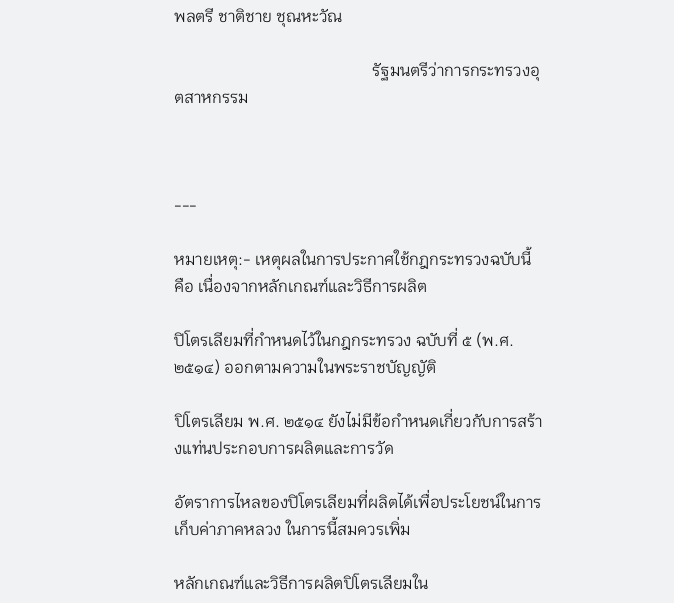พลตรี ชาติชาย ชุณหะวัณ

                                                รัฐมนตรีว่าการกระทรวงอุตสาหกรรม



---

หมายเหตุ:- เหตุผลในการประกาศใช้กฎกระทรวงฉบับนี้ คือ เนื่องจากหลักเกณฑ์และวิธีการผลิต

ปิโตรเลียมที่กำหนดไว้ในกฎกระทรวง ฉบับที่ ๕ (พ.ศ. ๒๕๑๔) ออกตามความในพระราชบัญญัติ

ปิโตรเลียม พ.ศ. ๒๕๑๔ ยังไม่มีข้อกำหนดเกี่ยวกับการสร้างแท่นประกอบการผลิตและการวัด

อัตราการไหลของปิโตรเลียมที่ผลิตได้เพื่อประโยชน์ในการเก็บค่าภาคหลวง ในการนี้สมควรเพิ่ม

หลักเกณฑ์และวิธีการผลิตปิโตรเลียมใน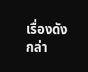เรื่องดังกล่า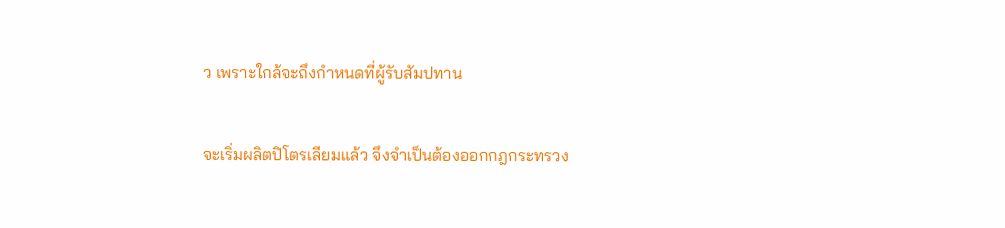ว เพราะใกล้จะถึงกำหนดที่ผู้รับสัมปทาน

จะเริ่มผลิตปิโตรเลียมแล้ว จึงจำเป็นต้องออกกฎกระทรวง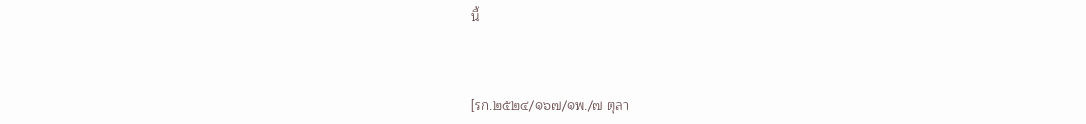นี้



[รก.๒๕๒๔/๑๖๗/๑พ./๗ ตุลา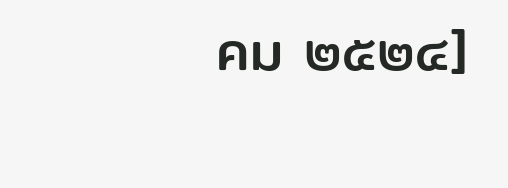คม ๒๕๒๔]